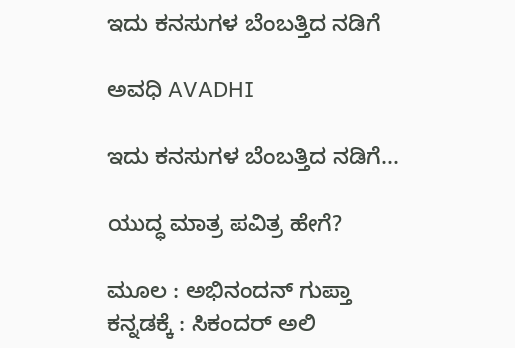ಇದು ಕನಸುಗಳ ಬೆಂಬತ್ತಿದ ನಡಿಗೆ‍

ಅವಧಿ AVADHI

ಇದು ಕನಸುಗಳ ಬೆಂಬತ್ತಿದ ನಡಿಗೆ...

ಯುದ್ಧ ಮಾತ್ರ ಪವಿತ್ರ ಹೇಗೆ?

ಮೂಲ : ಅಭಿನಂದನ್ ಗುಪ್ತಾ
ಕನ್ನಡಕ್ಕೆ : ಸಿಕಂದರ್ ಅಲಿ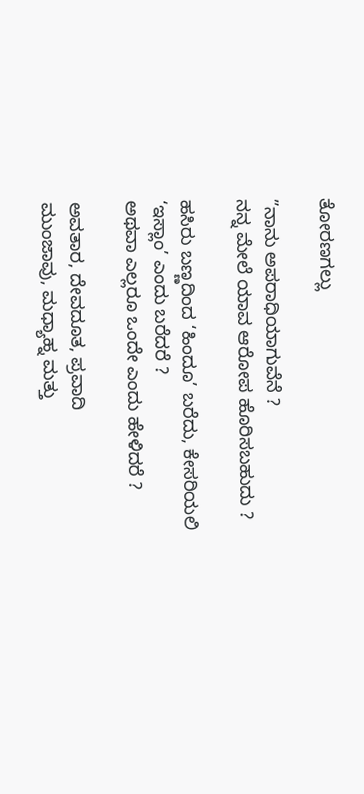ತೋರಣಗಲ್ಲು

”ನಾನು ಅಪರಾಧಿಯಾಗುವೆನೆ ?
ನನ್ನ ಮೇಲೆ ಯಾವ ಆರೋಪ ಹೊರಿಸಬಹುದು ?

ಹಸಿರು ಬಣ್ಣದಿಂದ ‘ಹಿಂದೂ’ ಬರೆದು, ಕೇಸರಿಯಲಿ ‘ಇಸ್ಲಾಂ’ ಎಂದು ಬರೆದರೆ ?
ಅಥವಾ ಎಲ್ಲರೂ ಒಂದೇ ಎಂದು ಹೇಳಿದರೆ ?

ಅವತಾರ, ದೇವದೂತ, ಪ್ರವಾದಿ
ಮುಂಜಾವು, ಮಧ್ಯಾಹ್ನ ಮತ್ತು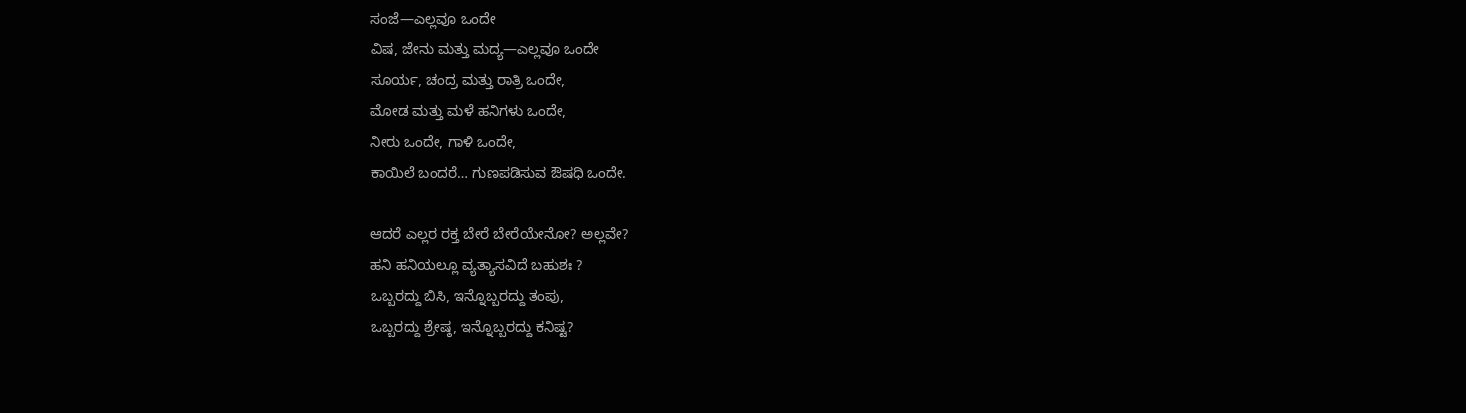ಸಂಜೆ—ಎಲ್ಲವೂ ಒಂದೇ
ವಿಷ, ಜೇನು ಮತ್ತು ಮದ್ಯ—ಎಲ್ಲವೂ ಒಂದೇ
ಸೂರ್ಯ, ಚಂದ್ರ ಮತ್ತು ರಾತ್ರಿ ಒಂದೇ,
ಮೋಡ ಮತ್ತು ಮಳೆ ಹನಿಗಳು ಒಂದೇ,
ನೀರು ಒಂದೇ, ಗಾಳಿ ಒಂದೇ,
ಕಾಯಿಲೆ ಬಂದರೆ… ಗುಣಪಡಿಸುವ ಔಷಧಿ ಒಂದೇ.

ಆದರೆ ಎಲ್ಲರ ರಕ್ತ ಬೇರೆ ಬೇರೆಯೇನೋ? ಅಲ್ಲವೇ?
ಹನಿ ಹನಿಯಲ್ಲೂ ವ್ಯತ್ಯಾಸವಿದೆ ಬಹುಶಃ ?
ಒಬ್ಬರದ್ದು ಬಿಸಿ, ಇನ್ನೊಬ್ಬರದ್ದು ತಂಪು,
ಒಬ್ಬರದ್ದು ಶ್ರೇಷ್ಠ, ಇನ್ನೊಬ್ಬರದ್ದು ಕನಿಷ್ಟ?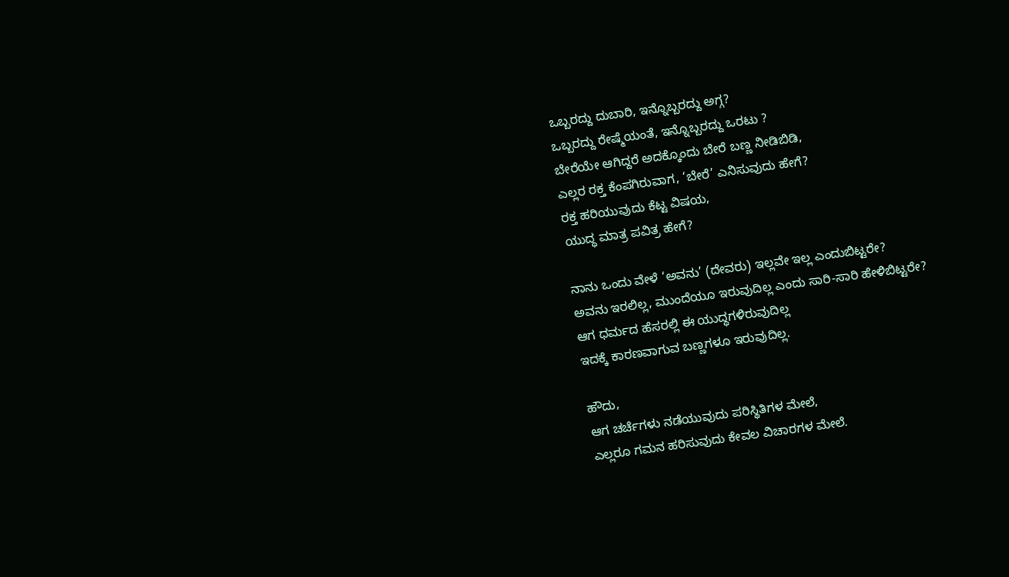ಒಬ್ಬರದ್ದು ದುಬಾರಿ, ಇನ್ನೊಬ್ಬರದ್ದು ಅಗ್ಗ‌?
ಒಬ್ಬರದ್ದು ರೇಷ್ಮೆಯಂತೆ, ಇನ್ನೊಬ್ಬರದ್ದು ಒರಟು ?
ಬೇರೆಯೇ ಆಗಿದ್ದರೆ ಅದಕ್ಕೊಂದು ಬೇರೆ ಬಣ್ಣ ನೀಡಿಬಿಡಿ,
ಎಲ್ಲರ ರಕ್ತ ಕೆಂಪಗಿರುವಾಗ, ‘ಬೇರೆ’ ಎನಿಸುವುದು ಹೇಗೆ?
ರಕ್ತ ಹರಿಯುವುದು ಕೆಟ್ಟ ವಿಷಯ,
ಯುದ್ಧ ಮಾತ್ರ ಪವಿತ್ರ ಹೇಗೆ?

ನಾನು ಒಂದು ವೇಳೆ ‘ಅವನು’ (ದೇವರು) ಇಲ್ಲವೇ ಇಲ್ಲ ಎಂದುಬಿಟ್ಟರೇ?
ಅವನು ಇರಲಿಲ್ಲ, ಮುಂದೆಯೂ ಇರುವುದಿಲ್ಲ ಎಂದು ಸಾರಿ‌-ಸಾರಿ ಹೇಳಿಬಿಟ್ಟರೇ?
ಆಗ ಧರ್ಮದ ಹೆಸರಲ್ಲಿ ಈ ಯುದ್ಧಗಳಿರುವುದಿಲ್ಲ
ಇದಕ್ಕೆ ಕಾರಣವಾಗುವ ಬಣ್ಣಗಳೂ ಇರುವುದಿಲ್ಲ.

ಹೌದು,
ಆಗ ಚರ್ಚೆಗಳು ನಡೆಯುವುದು ಪರಿಸ್ಥಿತಿಗಳ ಮೇಲೆ,
ಎಲ್ಲರೂ ಗಮನ ಹರಿಸುವುದು ಕೇವಲ ವಿಚಾರಗಳ ಮೇಲೆ.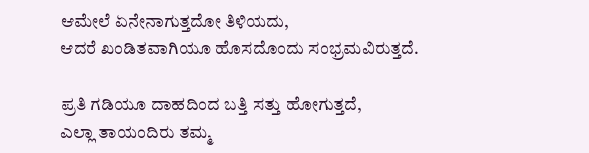ಆಮೇಲೆ ಏನೇನಾಗುತ್ತದೋ ತಿಳಿಯದು,
ಆದರೆ ಖಂಡಿತವಾಗಿಯೂ ಹೊಸದೊಂದು ಸಂಭ್ರಮವಿರುತ್ತದೆ.

ಪ್ರತಿ ಗಡಿಯೂ ದಾಹದಿಂದ ಬತ್ತಿ ಸತ್ತು ಹೋಗುತ್ತದೆ,
ಎಲ್ಲಾ ತಾಯಂದಿರು ತಮ್ಮ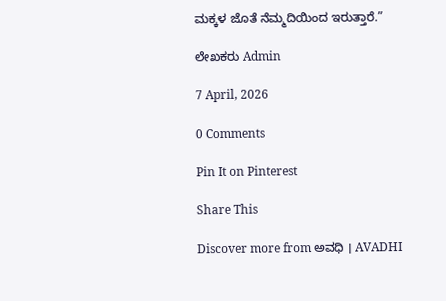ಮಕ್ಕಳ ಜೊತೆ ನೆಮ್ಮದಿಯಿಂದ ಇರುತ್ತಾರೆ.”

ಲೇಖಕರು Admin

7 April, 2026

0 Comments

Pin It on Pinterest

Share This

Discover more from ಅವಧಿ । AVADHI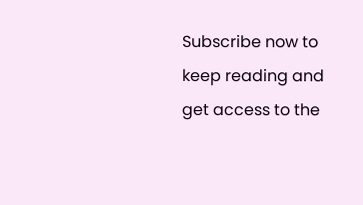Subscribe now to keep reading and get access to the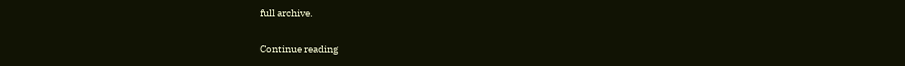full archive.

Continue reading